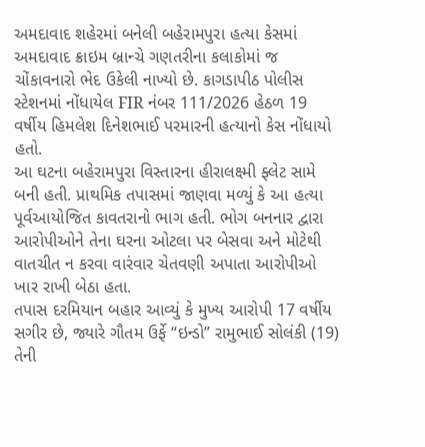અમદાવાદ શહેરમાં બનેલી બહેરામપુરા હત્યા કેસમાં અમદાવાદ ક્રાઇમ બ્રાન્ચે ગણતરીના કલાકોમાં જ ચોંકાવનારો ભેદ ઉકેલી નાખ્યો છે. કાગડાપીઠ પોલીસ સ્ટેશનમાં નોંધાયેલ FIR નંબર 111/2026 હેઠળ 19 વર્ષીય હિમલેશ દિનેશભાઈ પરમારની હત્યાનો કેસ નોંધાયો હતો.
આ ઘટના બહેરામપુરા વિસ્તારના હીરાલક્ષ્મી ફ્લેટ સામે બની હતી. પ્રાથમિક તપાસમાં જાણવા મળ્યું કે આ હત્યા પૂર્વઆયોજિત કાવતરાનો ભાગ હતી. ભોગ બનનાર દ્વારા આરોપીઓને તેના ઘરના ઓટલા પર બેસવા અને મોટેથી વાતચીત ન કરવા વારંવાર ચેતવણી અપાતા આરોપીઓ ખાર રાખી બેઠા હતા.
તપાસ દરમિયાન બહાર આવ્યું કે મુખ્ય આરોપી 17 વર્ષીય સગીર છે, જ્યારે ગૌતમ ઉર્ફે “ઇન્ડો” રામુભાઈ સોલંકી (19) તેની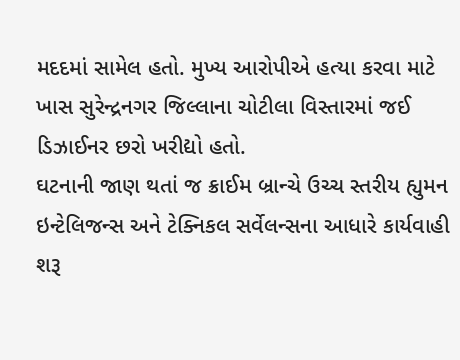મદદમાં સામેલ હતો. મુખ્ય આરોપીએ હત્યા કરવા માટે ખાસ સુરેન્દ્રનગર જિલ્લાના ચોટીલા વિસ્તારમાં જઈ ડિઝાઈનર છરો ખરીદ્યો હતો.
ઘટનાની જાણ થતાં જ ક્રાઈમ બ્રાન્ચે ઉચ્ચ સ્તરીય હ્યુમન ઇન્ટેલિજન્સ અને ટેક્નિકલ સર્વેલન્સના આધારે કાર્યવાહી શરૂ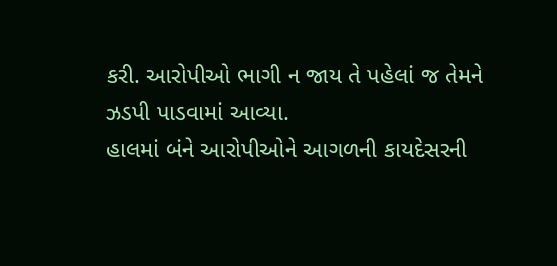કરી. આરોપીઓ ભાગી ન જાય તે પહેલાં જ તેમને ઝડપી પાડવામાં આવ્યા.
હાલમાં બંને આરોપીઓને આગળની કાયદેસરની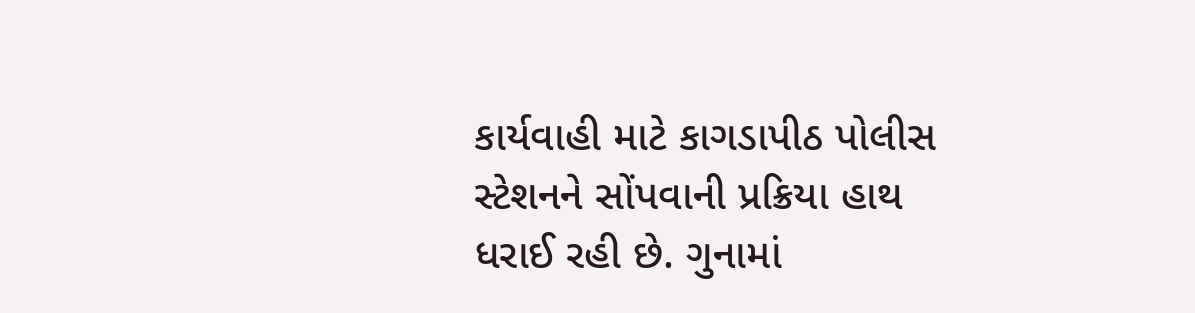કાર્યવાહી માટે કાગડાપીઠ પોલીસ સ્ટેશનને સોંપવાની પ્રક્રિયા હાથ ધરાઈ રહી છે. ગુનામાં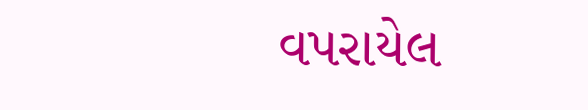વપરાયેલ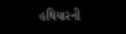હથિયારની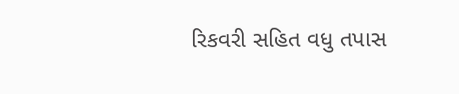રિકવરી સહિત વધુ તપાસ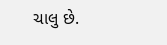ચાલુ છે.